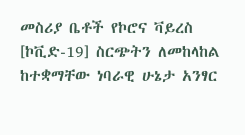መስሪያ ቤቶች የኮሮና ቫይረስ [ኮቪድ-19] ስርጭትን ለመከላከል ከተቋማቸው ነባራዊ ሁኔታ አንፃር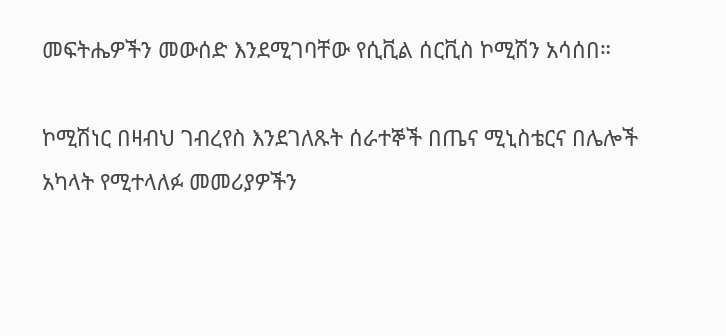መፍትሔዎችን መውሰድ እንደሚገባቸው የሲቪል ሰርቪስ ኮሚሽን አሳሰበ።

ኮሚሽነር በዛብህ ገብረየስ እንደገለጹት ሰራተኞች በጤና ሚኒስቴርና በሌሎች አካላት የሚተላለፉ መመሪያዎችን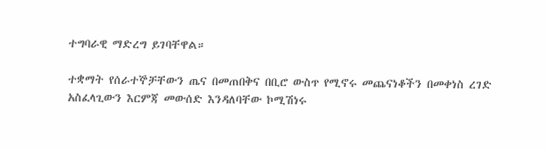ተግባራዊ ማድረግ ይገባቸዋል።

ተቋማት የሰራተኞቻቸውን ጤና በመጠበቅና በቢሮ ውስጥ የሚኖሩ መጨናነቆችን በመቀነስ ረገድ አስፈላጊውን እርምጃ መውሰድ እንዳለባቸው ኮሚሽነሩ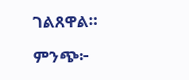ገልጸዋል።

ምንጭ፦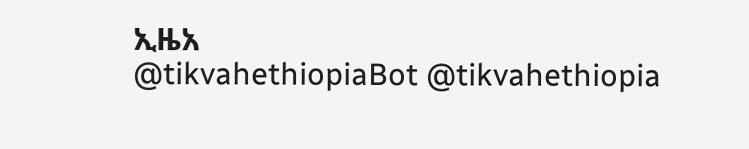ኢዜአ
@tikvahethiopiaBot @tikvahethiopia